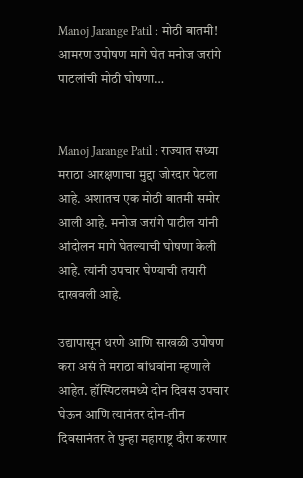Manoj Jarange Patil : मोठी बातमी! आमरण उपोषण मागे घेत मनोज जरांगे पाटलांची मोठी घोषणा…


Manoj Jarange Patil : राज्यात सध्या मराठा आरक्षणाचा मुद्दा जोरदार पेटला आहे. अशातच एक मोठी बातमी समोर आली आहे. मनोज जरांगे पाटील यांनी आंदोलन मागे घेतल्याची घोषणा केली आहे. त्यांनी उपचार घेण्याची तयारी दाखवली आहे.

उद्यापासून धरणे आणि साखळी उपोषण करा असं ते मराठा बांधवांना म्हणाले आहेत. हॉस्पिटलमध्ये दोन दिवस उपचार घेऊन आणि त्यानंतर दोन-तीन दिवसानंतर ते पुन्हा महाराष्ट्र दौरा करणार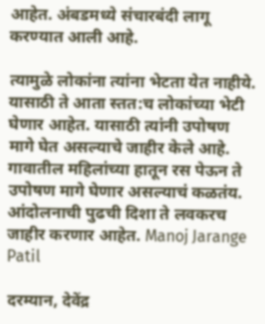आहेत. अंबडमध्ये संचारबंदी लागू करण्यात आली आहे.

त्यामुळे लोकांना त्यांना भेटता येत नाहीये. यासाठी ते आता स्तत:च लोकांच्या भेटी घेणार आहेत. यासाठी त्यांनी उपोषण मागे घेत असल्याचे जाहीर केले आहे. गावातील महिलांच्या हातून रस पेऊन ते उपोषण मागे घेणार असल्याचं कळतंय. आंदोलनाची पुढची दिशा ते लवकरच जाहीर करणार आहेत. Manoj Jarange Patil

दरम्यान, देवेंद्र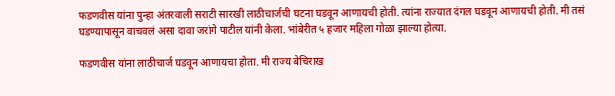फडणवीस यांना पुन्हा अंतरवाली सराटी सारखी लाठीचार्जची घटना घडवून आणायची होती. त्यांना राज्यात दंगल घडवून आणायची होती. मी तसं घडण्यापासून वाचवलं असा दावा जरांगे पाटील यांनी केला. भांबेरीत ५ हजार महिला गोळा झाल्या होत्या.

फडणवीस यांना लाठीचार्ज घडवून आणायचा होता. मी राज्य बेचिराख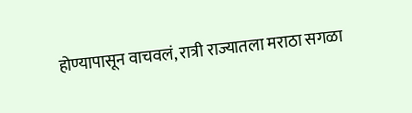होण्यापासून वाचवलं, रात्री राज्यातला मराठा सगळा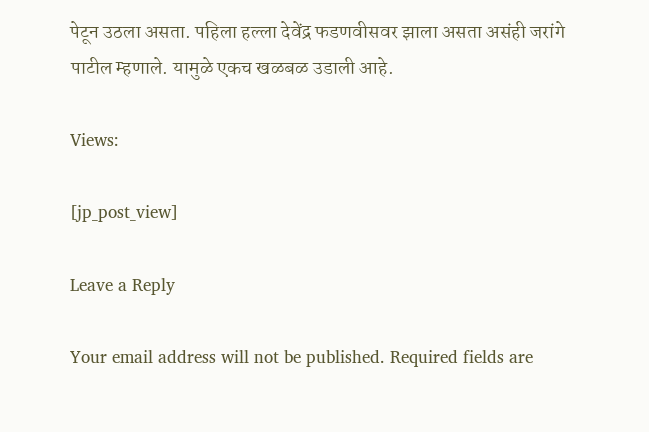पेटून उठला असता. पहिला हल्ला देवेंद्र फडणवीसवर झाला असता असंही जरांगे पाटील म्हणाले. यामुळे एकच खळबळ उडाली आहे.

Views:

[jp_post_view]

Leave a Reply

Your email address will not be published. Required fields are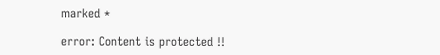marked *

error: Content is protected !!